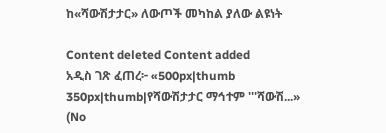ከ«ሻውሽታታር» ለውጦች መካከል ያለው ልዩነት

Content deleted Content added
አዲስ ገጽ ፈጠረ፦ «500px|thumb 350px|thumb|የሻውሽታታር ማኅተም '''ሻውሽ...»
(No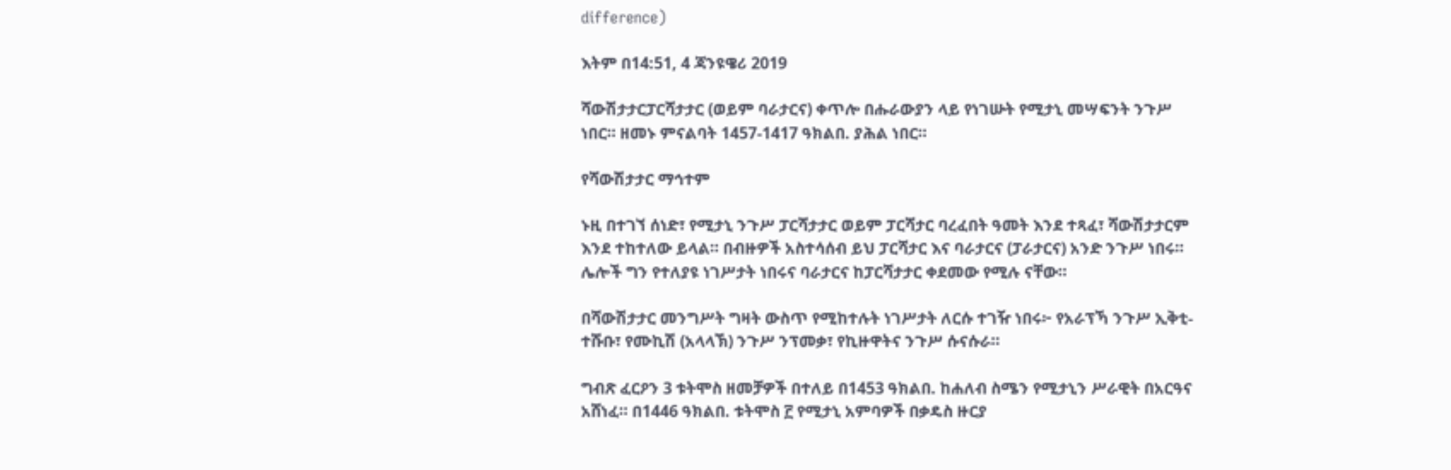difference)

እትም በ14:51, 4 ጃንዩዌሪ 2019

ሻውሽታታርፓርሻታታር (ወይም ባራታርና) ቀጥሎ በሑራውያን ላይ የነገሡት የሚታኒ መሣፍንት ንጉሥ ነበር። ዘመኑ ምናልባት 1457-1417 ዓክልበ. ያሕል ነበር።

የሻውሽታታር ማኅተም

ኑዚ በተገኘ ሰነድ፣ የሚታኒ ንጉሥ ፓርሻታታር ወይም ፓርሻታር ባረፈበት ዓመት እንደ ተጻፈ፣ ሻውሽታታርም እንደ ተከተለው ይላል። በብዙዎች አስተሳሰብ ይህ ፓርሻታር እና ባራታርና (ፓራታርና) አንድ ንጉሥ ነበሩ። ሌሎች ግን የተለያዩ ነገሥታት ነበሩና ባራታርና ከፓርሻታታር ቀደመው የሚሉ ናቸው።

በሻውሽታታር መንግሥት ግዛት ውስጥ የሚከተሉት ነገሥታት ለርሱ ተገዥ ነበሩ፦ የአራፕኻ ንጉሥ ኢቅቲ-ተሹቡ፣ የሙኪሽ (አላላኽ) ንጉሥ ንፕመቃ፣ የኪዙዋትና ንጉሥ ሱናሱራ።

ግብጽ ፈርዖን 3 ቱትሞስ ዘመቻዎች በተለይ በ1453 ዓክልበ. ከሐለብ ስሜን የሚታኒን ሥራዊት በአርዓና አሸነፈ። በ1446 ዓክልበ. ቱትሞስ ፫ የሚታኒ አምባዎች በቃዴስ ዙርያ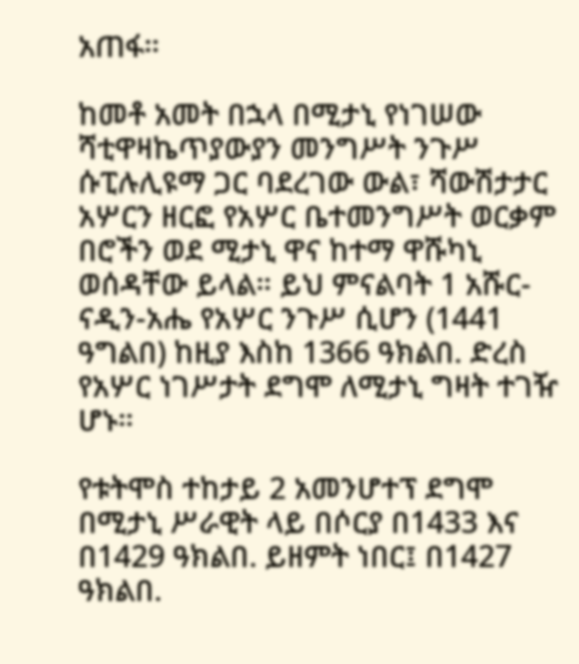አጠፋ።

ከመቶ አመት በኋላ በሚታኒ የነገሠው ሻቲዋዛኬጥያውያን መንግሥት ንጉሥ ሱፒሉሊዩማ ጋር ባደረገው ውል፣ ሻውሽታታር አሦርን ዘርፎ የአሦር ቤተመንግሥት ወርቃም በሮችን ወደ ሚታኒ ዋና ከተማ ዋሹካኒ ወሰዳቸው ይላል። ይህ ምናልባት 1 አሹር-ናዲን-አሔ የአሦር ንጉሥ ሲሆን (1441 ዓግልበ) ከዚያ እስከ 1366 ዓክልበ. ድረስ የአሦር ነገሥታት ደግሞ ለሚታኒ ግዛት ተገዥ ሆኑ።

የቱትሞስ ተከታይ 2 አመንሆተፕ ደግሞ በሚታኒ ሥራዊት ላይ በሶርያ በ1433 እና በ1429 ዓክልበ. ይዘምት ነበር፤ በ1427 ዓክልበ.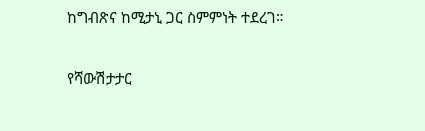ከግብጽና ከሚታኒ ጋር ስምምነት ተደረገ።

የሻውሽታታር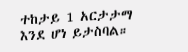ተከታይ 1 አርታታማ እንደ ሆነ ይታስባል።